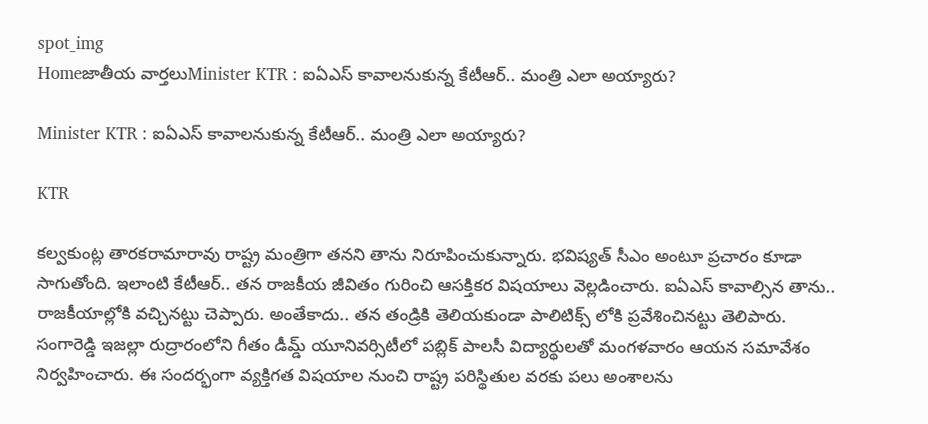spot_img
Homeజాతీయ వార్తలుMinister KTR : ఐఏఎస్ కావాలనుకున్న కేటీఆర్.. మంత్రి ఎలా అయ్యారు?

Minister KTR : ఐఏఎస్ కావాలనుకున్న కేటీఆర్.. మంత్రి ఎలా అయ్యారు?

KTR

కల్వకుంట్ల తారకరామారావు రాష్ట్ర మంత్రిగా త‌న‌ని తాను నిరూపించుకున్నారు. భ‌విష్య‌త్ సీఎం అంటూ ప్ర‌చారం కూడా సాగుతోంది. ఇలాంటి కేటీఆర్.. త‌న‌ రాజ‌కీయ జీవితం గురించి ఆస‌క్తిక‌ర విష‌యాలు వెల్ల‌డించారు. ఐఏఎస్ కావాల్సిన తాను.. రాజ‌కీయాల్లోకి వ‌చ్చిన‌ట్టు చెప్పారు. అంతేకాదు.. త‌న తండ్రికి తెలియకుండా పాలిటిక్స్ లోకి ప్ర‌వేశించిన‌ట్టు తెలిపారు. సంగారెడ్డి ఇజ‌ల్లా రుద్రారంలోని గీతం డీమ్డ్ యూనివ‌ర్సిటీలో ప‌బ్లిక్ పాల‌సీ విద్యార్థుల‌తో మంగ‌ళ‌వారం ఆయ‌న స‌మావేశం నిర్వ‌హించారు. ఈ సంద‌ర్భంగా వ్య‌క్తిగ‌త విష‌యాల నుంచి రాష్ట్ర ప‌రిస్థితుల వ‌ర‌కు ప‌లు అంశాల‌ను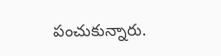పంచుకున్నారు.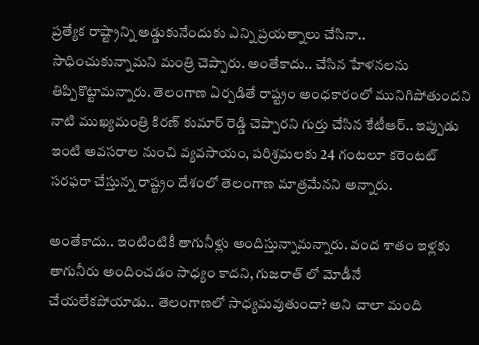ప్ర‌త్యేక రాష్ట్రాన్ని అడ్డుకునేందుకు ఎన్ని ప్ర‌య‌త్నాలు చేసినా.. సాధించుకున్నామ‌ని మంత్రి చెప్పారు. అంతేకాదు.. చేసిన హేళ‌న‌ల‌ను తిప్పికొట్టామ‌న్నారు. తెలంగాణ ఏర్ప‌డితే రాష్ట్రం అంధ‌కారంలో మునిగిపోతుంద‌ని నాటి ముఖ్య‌మంత్రి కిర‌ణ్ కుమార్ రెడ్డి చెప్పార‌ని గుర్తు చేసిన కేటీఆర్‌.. ఇప్పుడు ఇంటి అవ‌స‌రాల నుంచి వ్య‌వ‌సాయం, ప‌రిశ్ర‌మ‌ల‌కు 24 గంట‌లూ క‌రెంట‌ట్ స‌ర‌ఫ‌రా చేస్తున్న రాష్ట్రం దేశంలో తెలంగాణ మాత్ర‌మేన‌ని అన్నారు.

అంతేకాదు.. ఇంటింటికీ తాగునీళ్లు అందిస్తున్నామ‌న్నారు. వంద శాతం ఇళ్ల‌కు తాగునీరు అందించ‌డం సాధ్యం కాద‌ని, గుజ‌రాత్ లో మోడీనే చేయ‌లేక‌పోయాడు.. తెలంగాణలో సాధ్య‌మ‌వుతుందా? అని చాలా మంది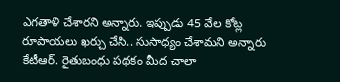ఎగ‌తాళి చేశార‌ని అన్నారు. ఇప్పుడు 45 వేల కోట్ల రూపాయ‌లు ఖ‌ర్చు చేసి.. సుసాధ్యం చేశామ‌ని అన్నారు కేటీఆర్‌. రైతుబంధు ప‌థ‌కం మీద చాలా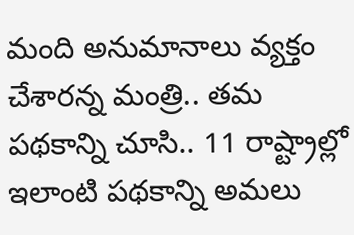మంది అనుమానాలు వ్య‌క్తం చేశార‌న్న మంత్రి.. త‌మ ప‌థ‌కాన్ని చూసి.. 11 రాష్ట్రాల్లో ఇలాంటి ప‌థ‌కాన్ని అమలు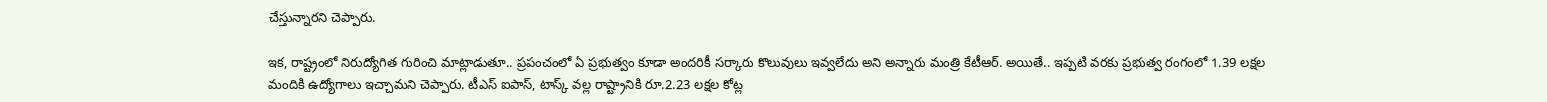చేస్తున్నార‌ని చెప్పారు.

ఇక‌, రాష్ట్రంలో నిరుద్యోగిత గురించి మాట్లాడుతూ.. ప్ర‌పంచంలో ఏ ప్ర‌భుత్వం కూడా అంద‌రికీ స‌ర్కారు కొలువులు ఇవ్వ‌లేదు అని అన్నారు మంత్రి కేటీఆర్‌. అయితే.. ఇప్ప‌టి వ‌ర‌కు ప్ర‌భుత్వ రంగంలో 1.39 ల‌క్ష‌ల మందికి ఉద్యోగాలు ఇచ్చామ‌ని చెప్పారు. టీఎస్ ఐపాస్‌, టాస్క్ వ‌ల్ల రాష్ట్రానికి రూ.2.23 ల‌క్ష‌ల కోట్ల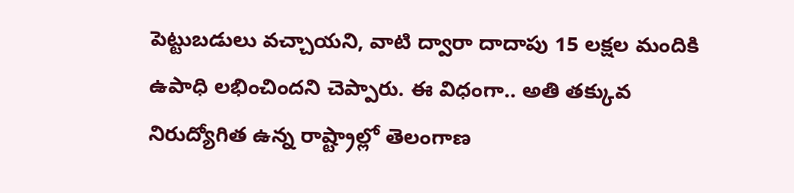పెట్టుబ‌డులు వ‌చ్చాయ‌ని, వాటి ద్వారా దాదాపు 15 ల‌క్ష‌ల మందికి ఉపాధి ల‌భించింద‌ని చెప్పారు. ఈ విధంగా.. అతి త‌క్కువ నిరుద్యోగిత ఉన్న రాష్ట్రాల్లో తెలంగాణ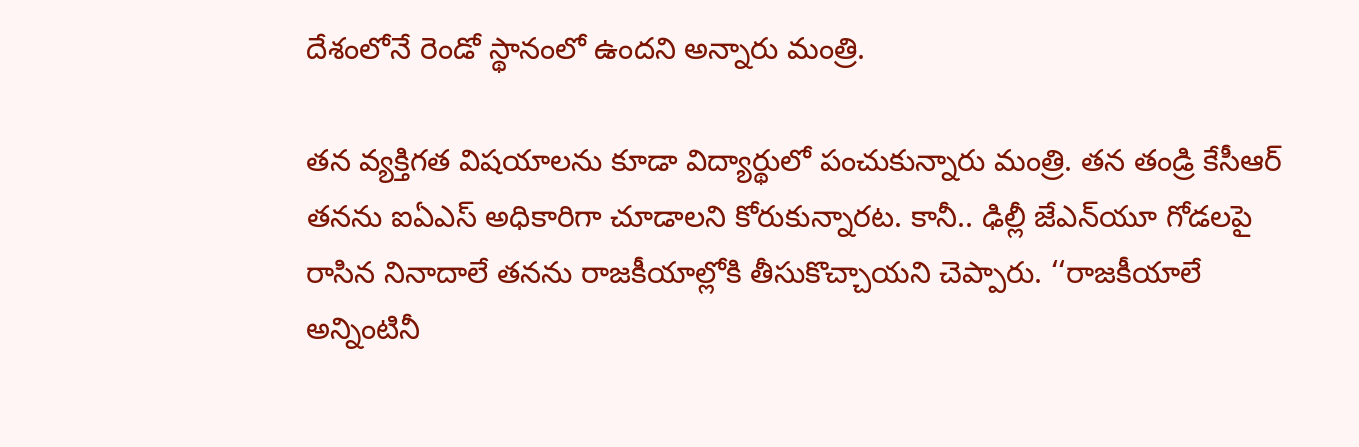దేశంలోనే రెండో స్థానంలో ఉంద‌ని అన్నారు మంత్రి.

త‌న వ్య‌క్తిగ‌త విష‌యాల‌ను కూడా విద్యార్థులో పంచుకున్నారు మంత్రి. త‌న తండ్రి కేసీఆర్ త‌న‌ను ఐఏఎస్ అధికారిగా చూడాల‌ని కోరుకున్నార‌ట‌. కానీ.. ఢిల్లీ జేఎన్‌యూ గోడ‌ల‌పై రాసిన నినాదాలే త‌న‌ను రాజ‌కీయాల్లోకి తీసుకొచ్చాయని చెప్పారు. ‘‘రాజకీయాలే అన్నింటినీ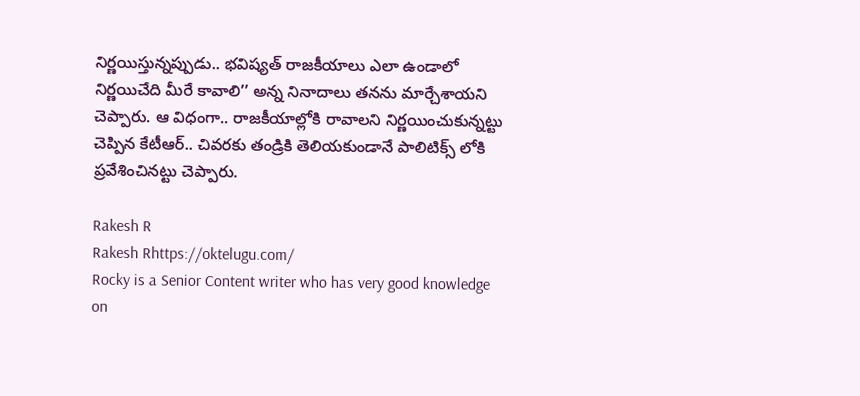నిర్ణయిస్తున్నప్పుడు.. భవిష్యత్ రాజకీయాలు ఎలా ఉండాలో నిర్ణయిచేది మీరే కావాలి’’ అన్న నినాదాలు తనను మార్చేశాయని చెప్పారు. ఆ విధంగా.. రాజ‌కీయాల్లోకి రావాల‌ని నిర్ణ‌యించుకున్నట్టు చెప్పిన కేటీఆర్‌.. చివ‌ర‌కు తండ్రికి తెలియ‌కుండానే పాలిటిక్స్ లోకి ప్ర‌వేశించిన‌ట్టు చెప్పారు.

Rakesh R
Rakesh Rhttps://oktelugu.com/
Rocky is a Senior Content writer who has very good knowledge on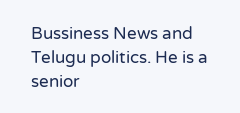Bussiness News and Telugu politics. He is a senior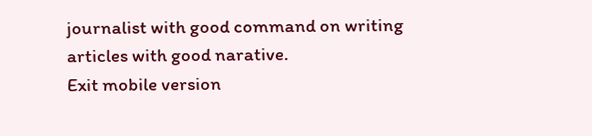journalist with good command on writing articles with good narative.
Exit mobile version